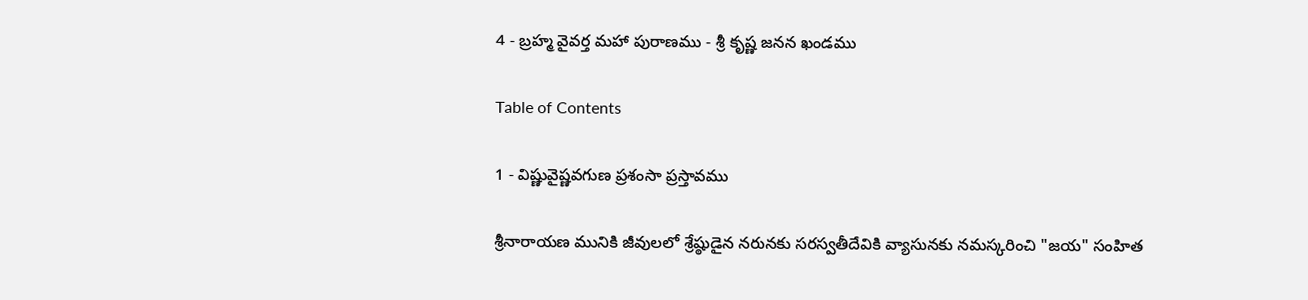4 - బ్రహ్మ వైవర్త మహా పురాణము - శ్రీ కృష్ణ జనన ఖండము

Table of Contents

1 - విష్ణువైష్ణవగుణ ప్రశంసా ప్రస్తావము

శ్రీనారాయణ మునికి జీవులలో శ్రేష్ఠుడైన నరునకు సరస్వతీదేవికి వ్యాసునకు నమస్కరించి "జయ" సంహిత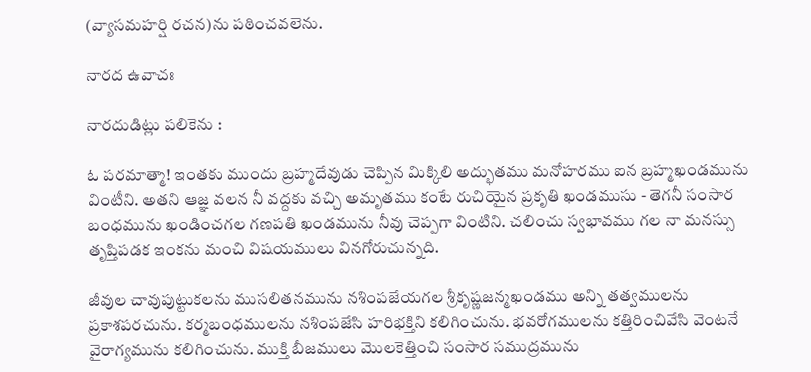(వ్యాసమహర్షి రచన)ను పఠించవలెను.

నారద ఉవాచః

నారదుడిట్లు పలికెను :

ఓ పరమాత్మా! ఇంతకు ముందు బ్రహ్మదేవుడు చెప్పిన మిక్కిలి అద్భుతము మనోహరము ఐన బ్రహ్మఖండమును వింటీని. అతని ఆజ్ఞ వలన నీ వద్దకు వచ్చి అమృతము కంటే రుచియైన ప్రకృతి ఖండముసు - తెగనీ సంసార బంధమును ఖండించగల గణపతి ఖండమును నీవు చెప్పగా వింటిని. చలించు స్వభావము గల నా మనస్సు తృప్తిపడక ఇంకను మంచి విషయములు వినగోరుచున్నది.

జీవుల చావుపుట్టుకలను ముసలితనమును నశింపజేయగల శ్రీకృష్ణజన్మఖండము అన్ని తత్వములను ప్రకాశపరచును. కర్మబంధములను నశింపజేసి హరిభక్తిని కలిగించును. భవరోగములను కత్తిరించివేసి వెంటనే వైరాగ్యమును కలిగించును. ముక్తి బీజములు మొలకెత్తించి సంసార సముద్రమును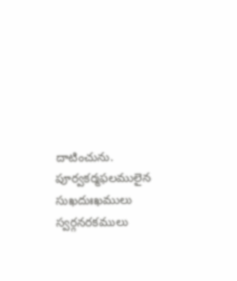దాటించును. పూర్వకర్మఫలములైన సుఖదుఃఖములు స్వర్గనరకములు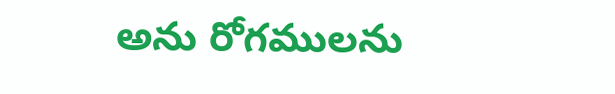అను రోగములను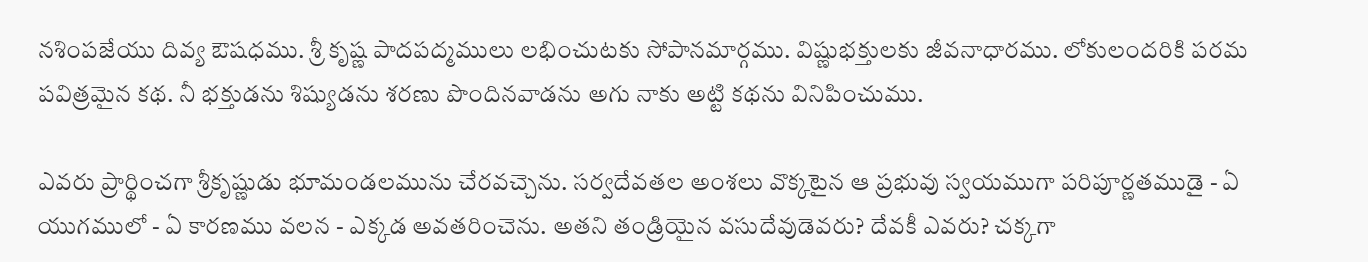నశింపజేయు దివ్య ఔషధము. శ్రీ కృష్ణ పాదపద్మములు లభించుటకు సోపానమార్గము. విష్ణుభక్తులకు జీవనాధారము. లోకులందరికి పరమ పవిత్రమైన కథ. నీ భక్తుడను శిష్యుడను శరణు పొందినవాడను అగు నాకు అట్టి కథను వినిపించుము.

ఎవరు ప్రార్థించగా శ్రీకృష్ణుడు భూమండలమును చేరవచ్చెను. సర్వదేవతల అంశలు వొక్కటైన ఆ ప్రభువు స్వయముగా పరిపూర్ణతముడై - ఏ యుగములో - ఏ కారణము వలన - ఎక్కడ అవతరించెను. అతని తండ్రియైన వసుదేవుడెవరు? దేవకీ ఎవరు? చక్కగా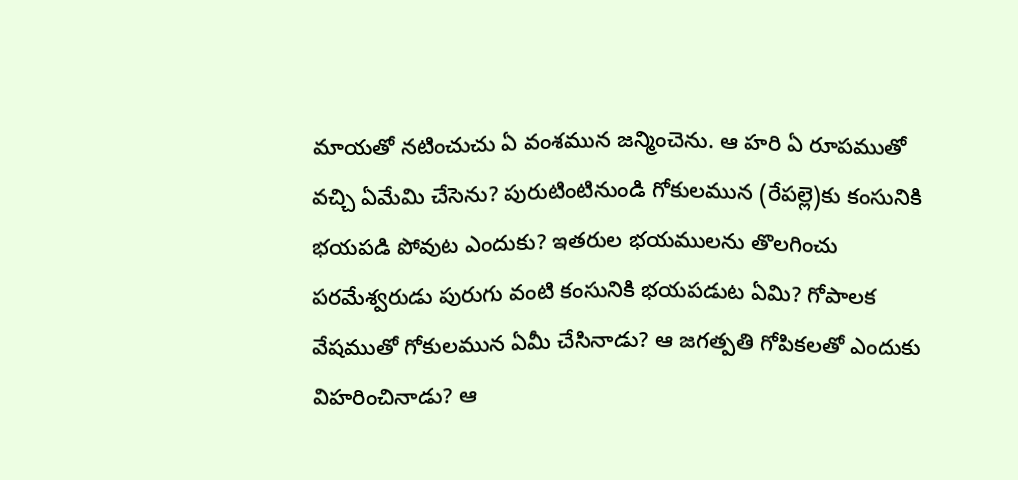మాయతో నటించుచు ఏ వంశమున జన్మించెను. ఆ హరి ఏ రూపముతో వచ్చి ఏమేమి చేసెను? పురుటింటినుండి గోకులమున (రేపల్లె)కు కంసునికి భయపడి పోవుట ఎందుకు? ఇతరుల భయములను తొలగించు పరమేశ్వరుడు పురుగు వంటి కంసునికి భయపడుట ఏమి? గోపాలక వేషముతో గోకులమున ఏమీ చేసినాడు? ఆ జగత్పతి గోపికలతో ఎందుకు విహరించినాడు? ఆ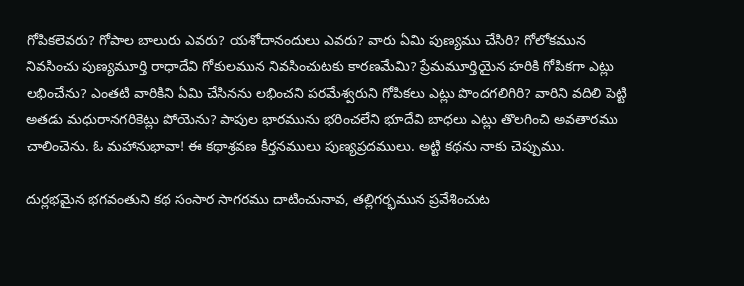గోపికలెవరు? గోపాల బాలురు ఎవరు? యశోదానందులు ఎవరు? వారు ఏమి పుణ్యము చేసిరి? గోలోకమున నివసించు పుణ్యమూర్తి రాధాదేవి గోకులమున నివసించుటకు కారణమేమి? ప్రేమమూర్తియైన హరికి గోపికగా ఎట్లు లభించేను? ఎంతటి వారికిని ఏమి చేసినను లభించని పరమేశ్వరుని గోపికలు ఎట్లు పొందగలిగిరి? వారిని వదిలి పెట్టి అతడు మధురానగరికెట్లు పోయెను? పాపుల భారమును భరించలేని భూదేవి బాధలు ఎట్లు తొలగించి అవతారము చాలించెను. ఓ మహానుభావా! ఈ కథాశ్రవణ కీర్తనములు పుణ్యప్రదములు. అట్టి కథను నాకు చెప్పుము.

దుర్లభమైన భగవంతుని కథ సంసార సాగరము దాటించునావ, తల్లిగర్భమున ప్రవేశించుట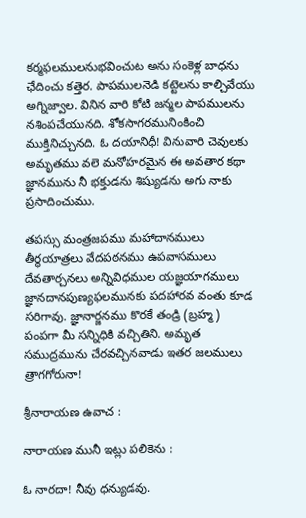కర్మఫలములనుభవించుట అను సంకెళ్ల బాధను ఛేదించు కత్తెర. పాపములనెడి కట్టెలను కాల్చివేయు అగ్నిజ్వాల. వినిన వారి కోటి జన్మల పాపములను నశింపచేయునది. శోకసాగరమునింకించి ముక్తినిచ్చునది. ఓ దయానిధీ! వినువారి చెవులకు అమృతము వలె మనోహరమైన ఈ అవతార కథా జ్ఞానమును నీ భక్తుడను శిష్యుడను అగు నాకు ప్రసాదించుము.

తపస్సు మంత్రజపము మహాదానములు తీర్థయాత్రలు వేదపఠనము ఉపవాసములు దేవతార్చనలు అన్నివిధముల యజ్ఞయాగములు జ్ఞానదానపుణ్యఫలమునకు పదహారవ వంతు కూడ సరిగావు. జ్ఞానార్జనము కొరకే తండ్రి (బ్రహ్మ) పంపగా మీ సన్నిధికి వచ్చితిని. అమృత సముద్రమును చేరవచ్చినవాడు ఇతర జలములు త్రాగగోరునా!

శ్రీనారాయణ ఉవాచ :

నారాయణ మునీ ఇట్లు పలికెను :

ఓ నారదా! నీవు ధన్యుడవు.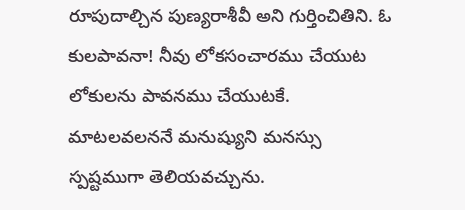రూపుదాల్చిన పుణ్యరాశీవీ అని గుర్తించితిని. ఓ కులపావనా! నీవు లోకసంచారము చేయుట లోకులను పావనము చేయుటకే. మాటలవలననే మనుష్యుని మనస్సు స్పష్టముగా తెలియవచ్చును.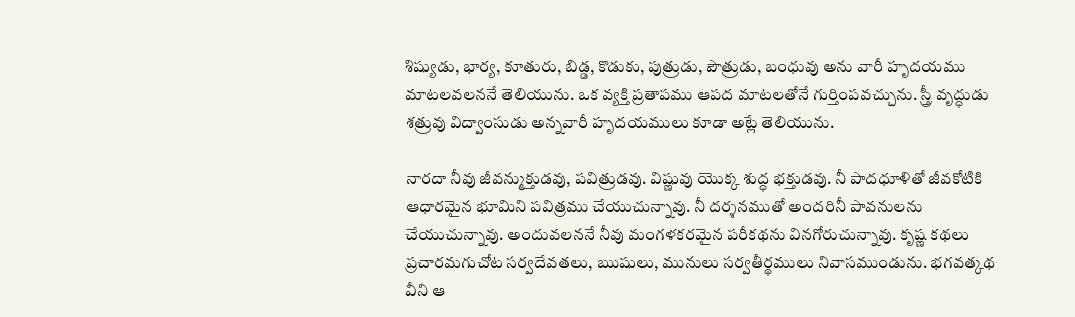శిష్యుడు, భార్య, కూతురు, బిడ్డ, కొడుకు, పుత్రుడు, పౌత్రుడు, బంధువు అను వారీ హృదయము మాటలవలననే తెలియును. ఒక వ్యక్తి ప్రతాపము ఆపద మాటలతోనే గుర్తింపవచ్చును. స్త్రీ వృద్ధుడు శత్రువు విద్వాంసుడు అన్నవారీ హృదయములు కూడా అట్లే తెలియును.

నారదా నీవు జీవన్ముక్తుడవు, పవిత్రుడవు. విష్ణువు యొక్క శుద్ధ భక్తుడవు. నీ పాదధూళితో జీవకోటికి ఆధారమైన భూమిని పవిత్రము చేయుచున్నావు. నీ దర్శనముతో అందరినీ పావనులను చేయుచున్నావు. అందువలననే నీవు మంగళకరమైన పరీకథను వినగోరుచున్నావు. కృష్ణ కథలు ప్రచారమగుచోట సర్వదేవతలు, ఋషులు, మునులు సర్వతీర్థములు నివాసముండును. భగవత్కథ వీని ఆ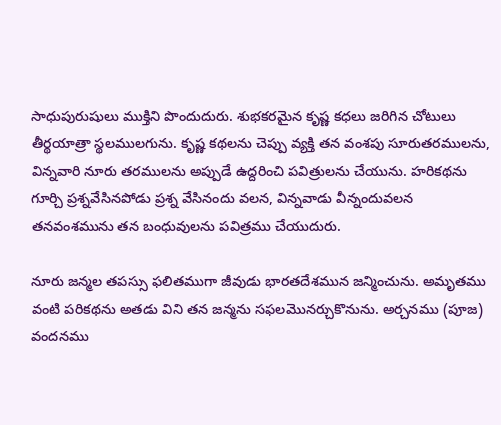సాధుపురుషులు ముక్తిని పొందుదురు. శుభకరమైన కృష్ణ కధలు జరిగిన చోటులు తీర్థయాత్రా స్థలములగును. కృష్ణ కథలను చెప్పు వ్యక్తి తన వంశపు సూరుతరములను, విన్నవారి నూరు తరములను అప్పుడే ఉద్దరించి పవిత్రులను చేయును. హరికథను గూర్చి ప్రశ్నవేసినపోడు ప్రశ్న వేసినందు వలన, విన్నవాడు వీన్నందువలన తనవంశమును తన బంధువులను పవిత్రము చేయుదురు.

నూరు జన్మల తపస్సు ఫలితముగా జీవుడు భారతదేశమున జన్మించును. అమృతము వంటి పరికథను అతడు విని తన జన్మను సఫలమొనర్చుకొనును. అర్చనము (పూజ) వందనము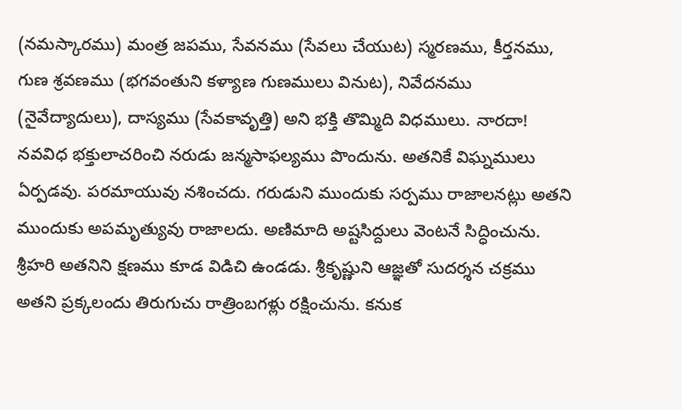(నమస్కారము) మంత్ర జపము, సేవనము (సేవలు చేయుట) స్మరణము, కీర్తనము, గుణ శ్రవణము (భగవంతుని కళ్యాణ గుణములు వినుట), నివేదనము (నైవేద్యాదులు), దాస్యము (సేవకావృత్తి) అని భక్తి తొమ్మిది విధములు. నారదా! నవవిధ భక్తులాచరించి నరుడు జన్మసాఫల్యము పొందును. అతనికే విఘ్నములు ఏర్పడవు. పరమాయువు నశించదు. గరుడుని ముందుకు సర్పము రాజాలనట్లు అతని ముందుకు అపమృత్యువు రాజాలదు. అణిమాది అష్టసిద్దులు వెంటనే సిద్ధించును. శ్రీహరి అతనిని క్షణము కూడ విడిచి ఉండడు. శ్రీకృష్ణుని ఆజ్ఞతో సుదర్శన చక్రము అతని ప్రక్కలందు తిరుగుచు రాత్రింబగళ్లు రక్షించును. కనుక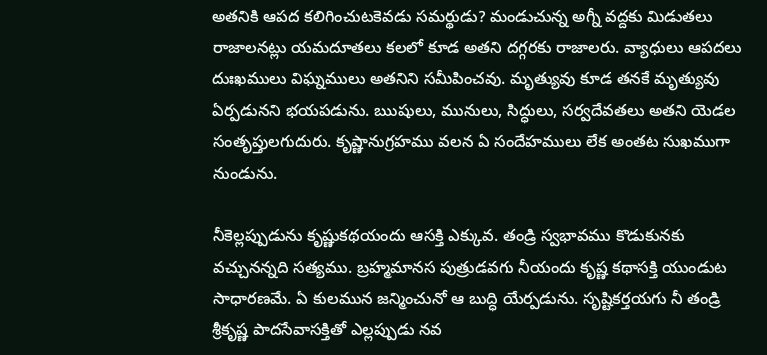అతనికి ఆపద కలిగించుటకెవడు సమర్థుడు? మండుచున్న అగ్నీ వద్దకు మిడుతలు రాజాలనట్లు యమదూతలు కలలో కూడ అతని దగ్గరకు రాజాలరు. వ్యాధులు ఆపదలు దుఃఖములు విఘ్నములు అతనిని సమీపించవు. మృత్యువు కూడ తనకే మృత్యువు ఏర్పడునని భయపడును. ఋషులు, మునులు, సిద్ధులు, సర్వదేవతలు అతని యెడల సంతృప్తులగుదురు. కృష్ణానుగ్రహము వలన ఏ సందేహములు లేక అంతట సుఖముగా నుండును.

నీకెల్లప్పుడును కృష్ణుకథయందు ఆసక్తి ఎక్కువ. తండ్రి స్వభావము కొడుకునకు వచ్చునన్నది సత్యము. బ్రహ్మమానస పుత్రుడవగు నీయందు కృష్ణ కథాసక్తి యుండుట సాధారణమే. ఏ కులమున జన్మించునో ఆ బుద్ధి యేర్పడును. సృష్టికర్తయగు నీ తండ్రి శ్రీకృష్ణ పాదసేవాసక్తితో ఎల్లప్పుడు నవ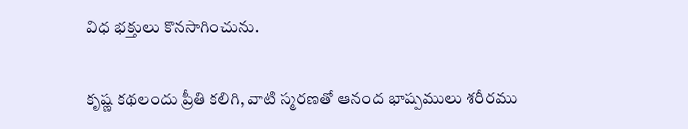విధ భక్తులు కొనసాగించును.

కృష్ణ కథలందు ప్రీతి కలిగి, వాటి స్మరణతో ఆనంద భాష్పములు శరీరము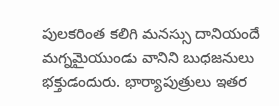పులకరింత కలిగి మనస్సు దానియందే మగ్నమైయుండు వానిని బుధజనులు భక్తుడందురు. భార్యాపుత్రులు ఇతర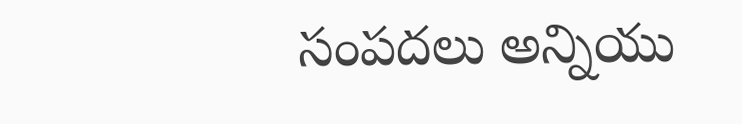సంపదలు అన్నియు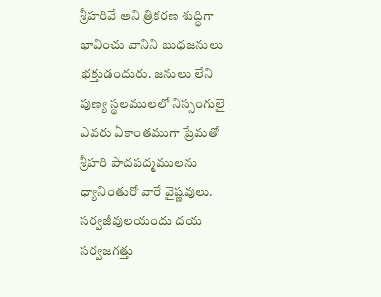శ్రీహరివే అని త్రికరణ శుద్ధిగా భావించు వానిని బుధజనులు భక్తుడందురు. జనులు లేని పుణ్య స్థలములలో నిస్సంగులై ఎవరు ఏకాంతముగా ప్రేమతో శ్రీహరి పాదపద్మములను ధ్యానింతురో వారే వైష్ణవులు. సర్వజీవులయందు దయ సర్వజగత్తు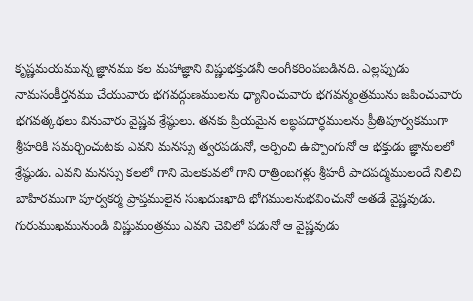కృష్ణమయమున్న జ్ఞానము కల మహాజ్ఞాని విష్ణుభక్తుడనీ అంగీకరింపబడినది. ఎల్లప్పుడు నామసంకీర్తనము చేయువారు భగవద్గుణములను ధ్యానించువారు భగవన్మంత్రమును జపించువారు భగవత్కథలు వినువారు వైష్ణవ శ్రేష్ఠులు. తనకు ప్రియమైన లబ్ధపదార్ధములను ప్రీతిపూర్వకముగా శ్రీహరికి సమర్చించుటకు ఎవని మనస్సు త్వరపడునో, అర్పించి ఉప్పొంగునో ఆ భక్తుడు జ్ఞానులలో శ్రేష్ఠుడు. ఎవని మనస్సు కలలో గాని మెలకువలో గాని రాత్రింబగళ్లు శ్రీహరీ పాదపద్మములందే నిలిచి బాహిరముగా పూర్వకర్మ ప్రాప్తములైన సుఖదుఃఖాది భోగములనుభవించునో అతడే వైష్ణవుడు. గురుముఖమునుండి విష్ణుమంత్రము ఎవని చెవిలో పడునో ఆ వైష్ణవుడు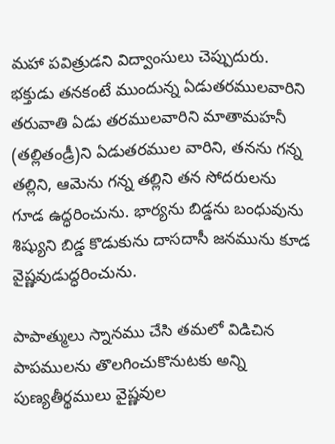మహా పవిత్రుడని విద్వాంసులు చెప్పుదురు. భక్తుడు తనకంటే ముందున్న ఏడుతరములవారిని తరువాతి ఏడు తరములవారిని మాతామహనీ (తల్లితండ్రీ)ని ఏడుతరముల వారిని, తనను గన్న తల్లిని, ఆమెను గన్న తల్లిని తన సోదరులను గూడ ఉద్ధరించును. భార్యను బిడ్డను బంధువును శిష్యుని బిడ్డ కొడుకును దాసదాసీ జనమును కూడ వైష్ణవుడుద్ధరించును.

పాపాత్ములు స్నానము చేసి తమలో విడిచిన పాపములను తొలగించుకొనుటకు అన్ని పుణ్యతీర్థములు వైష్ణవుల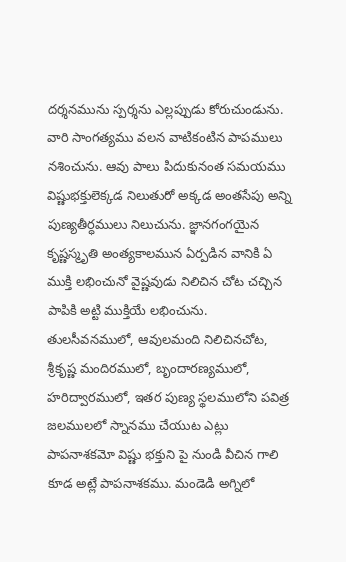దర్శనమును స్పర్శను ఎల్లప్పుడు కోరుచుండును. వారి సాంగత్యము వలన వాటికంటిన పాపములు నశించును. ఆవు పాలు పిదుకునంత సమయము విష్ణుభక్తులెక్కడ నిలుతురో అక్కడ అంతసేపు అన్ని పుణ్యతీర్ధములు నిలుచును. జ్ఞానగంగయైన కృష్ణస్మృతి అంత్యకాలమున ఏర్పడిన వానికి ఏ ముక్తి లభించునో వైష్ణవుడు నిలిచిన చోట చచ్చిన పాపికి అట్టి ముక్తియే లభించును. తులసీవనములో, ఆవులమంది నిలిచినచోట, శ్రీకృష్ణ మందిరములో, బృందారణ్యములో, హరిద్వారములో, ఇతర పుణ్య స్థలములోని పవిత్ర జలములలో స్నానము చేయుట ఎట్లు పాపనాశకమో విష్ణు భక్తుని పై నుండి వీచిన గాలి కూడ అట్లే పాపనాశకము. మండెడి అగ్నిలో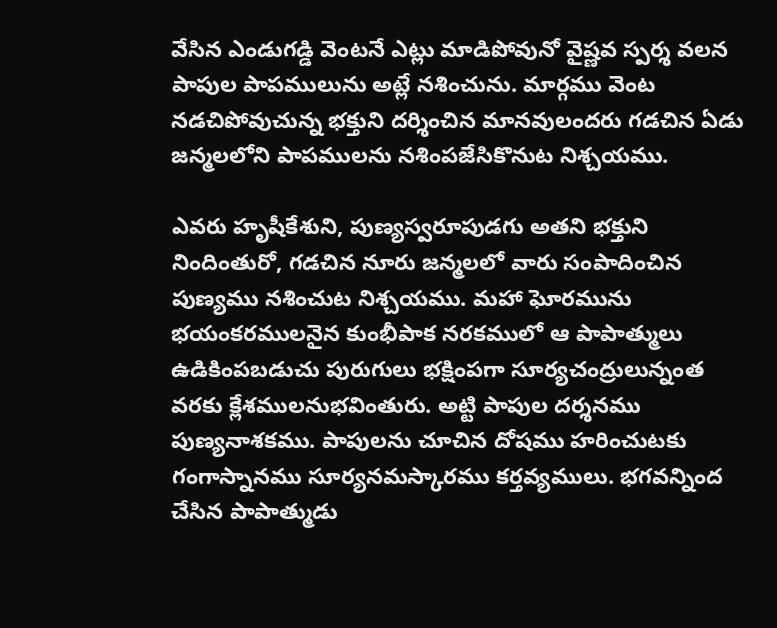వేసిన ఎండుగడ్డి వెంటనే ఎట్లు మాడిపోవునో వైష్ణవ స్పర్శ వలన పాపుల పాపములును అట్లే నశించును. మార్గము వెంట నడచిపోవుచున్న భక్తుని దర్శించిన మానవులందరు గడచిన ఏడు జన్మలలోని పాపములను నశింపజేసికొనుట నిశ్చయము.

ఎవరు హృషీకేశుని, పుణ్యస్వరూపుడగు అతని భక్తుని నిందింతురో, గడచిన నూరు జన్మలలో వారు సంపాదించిన పుణ్యము నశించుట నిశ్చయము. మహా ఘోరమును భయంకరములనైన కుంభీపాక నరకములో ఆ పాపాత్ములు ఉడికింపబడుచు పురుగులు భక్షింపగా సూర్యచంద్రులున్నంత వరకు క్లేశములనుభవింతురు. అట్టి పాపుల దర్శనము పుణ్యనాశకము. పాపులను చూచిన దోషము హరించుటకు గంగాస్నానము సూర్యనమస్కారము కర్తవ్యములు. భగవన్నింద చేసిన పాపాత్ముడు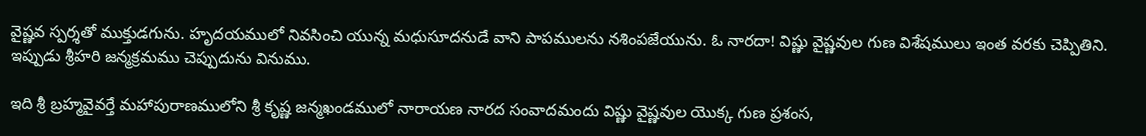వైష్ణవ స్పర్శతో ముక్తుడగును. హృదయములో నివసించి యున్న మధుసూదనుడే వాని పాపములను నశింపజేయును. ఓ నారదా! విష్ణు వైష్ణవుల గుణ విశేషములు ఇంత వరకు చెప్పితిని. ఇప్పుడు శ్రీహరి జన్మక్రమము చెప్పుదును వినుము.

ఇది శ్రీ బ్రహ్మవైవర్తే మహాపురాణములోని శ్రీ కృష్ణ జన్మఖండములో నారాయణ నారద సంవాదమందు విష్ణు వైష్ణవుల యొక్క గుణ ప్రశంస,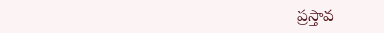ప్రస్తావ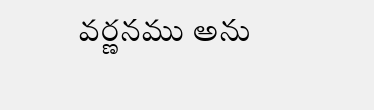వర్ణనము అను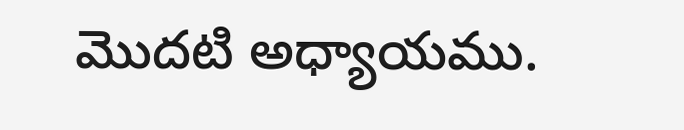మొదటి అధ్యాయము.